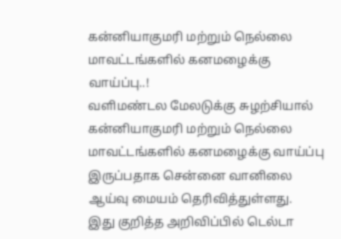கன்னியாகுமரி மற்றும் நெல்லை மாவட்டங்களில் கனமழைக்கு வாய்ப்பு..!
வளிமண்டல மேலடுக்கு சுழற்சியால் கன்னியாகுமரி மற்றும் நெல்லை மாவட்டங்களில் கனமழைக்கு வாய்ப்பு இருப்பதாக சென்னை வானிலை ஆய்வு மையம் தெரிவித்துள்ளது.
இது குறித்த அறிவிப்பில் டெல்டா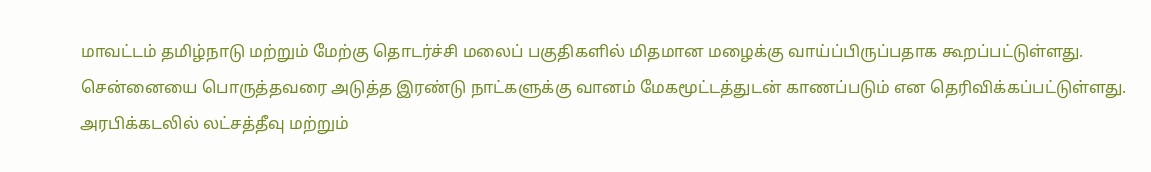மாவட்டம் தமிழ்நாடு மற்றும் மேற்கு தொடர்ச்சி மலைப் பகுதிகளில் மிதமான மழைக்கு வாய்ப்பிருப்பதாக கூறப்பட்டுள்ளது. சென்னையை பொருத்தவரை அடுத்த இரண்டு நாட்களுக்கு வானம் மேகமூட்டத்துடன் காணப்படும் என தெரிவிக்கப்பட்டுள்ளது.
அரபிக்கடலில் லட்சத்தீவு மற்றும்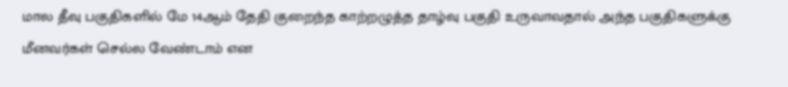மால தீவு பகுதிகளில் மே 14ஆம் தேதி குறைந்த காற்றழுத்த தாழ்வு பகுதி உருவாவதால் அந்த பகுதிகளுக்கு மீனவர்கள் செல்ல வேண்டாம் என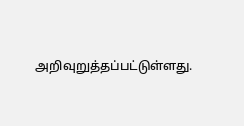அறிவுறுத்தப்பட்டுள்ளது.